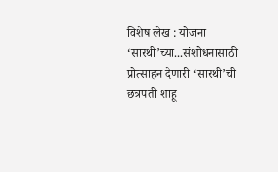विशेष लेख : योजना ‘सारथी’च्या...संशोधनासाठी प्रोत्साहन देणारी ‘सारथी’ची छत्रपती शाहू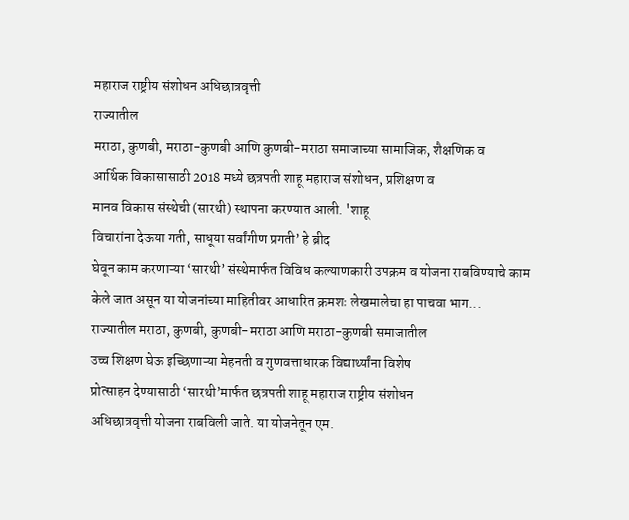महाराज राष्ट्रीय संशोधन अधिछात्रवृत्ती
राज्यातील
मराठा, कुणबी, मराठा-कुणबी आणि कुणबी-मराठा समाजाच्या सामाजिक, शैक्षणिक व
आर्थिक विकासासाठी 2018 मध्ये छत्रपती शाहू महाराज संशोधन, प्रशिक्षण व
मानव विकास संस्थेची (सारथी) स्थापना करण्यात आली. 'शाहू
विचारांना देऊया गती, साधूया सर्वांगीण प्रगती’ हे ब्रीद
घेवून काम करणाऱ्या ‘सारथी’ संस्थेमार्फत विविध कल्याणकारी उपक्रम व योजना राबविण्याचे काम
केले जात असून या योजनांच्या माहितीवर आधारित क्रमशः लेखमालेचा हा पाचवा भाग...
राज्यातील मराठा, कुणबी, कुणबी-मराठा आणि मराठा-कुणबी समाजातील
उच्च शिक्षण घेऊ इच्छिणाऱ्या मेहनती व गुणवत्ताधारक विद्यार्थ्यांना विशेष
प्रोत्साहन देण्यासाठी ‘सारथी’मार्फत छत्रपती शाहू महाराज राष्ट्रीय संशोधन
अधिछात्रवृत्ती योजना राबविली जाते. या योजनेतून एम.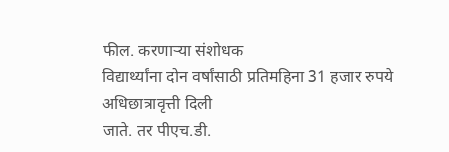फील. करणाऱ्या संशोधक
विद्यार्थ्यांना दोन वर्षांसाठी प्रतिमहिना 31 हजार रुपये अधिछात्रावृत्ती दिली
जाते. तर पीएच.डी.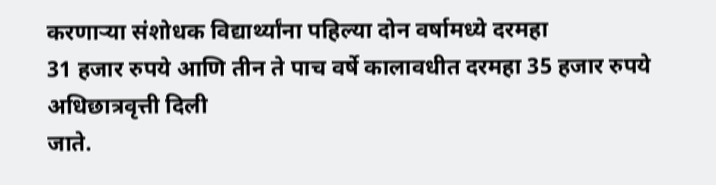करणाऱ्या संशोधक विद्यार्थ्यांना पहिल्या दोन वर्षामध्ये दरमहा
31 हजार रुपये आणि तीन ते पाच वर्षे कालावधीत दरमहा 35 हजार रुपये अधिछात्रवृत्ती दिली
जाते.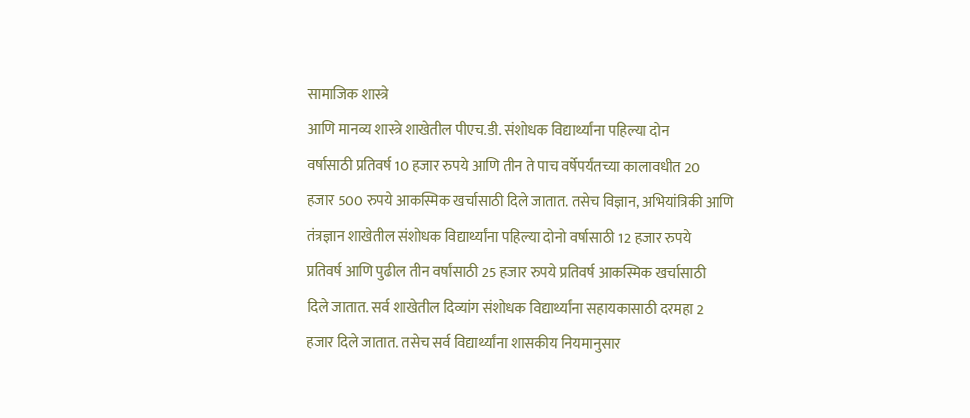सामाजिक शास्त्रे
आणि मानव्य शास्त्रे शाखेतील पीएच.डी. संशोधक विद्यार्थ्यांना पहिल्या दोन
वर्षासाठी प्रतिवर्ष 10 हजार रुपये आणि तीन ते पाच वर्षेपर्यंतच्या कालावधीत 20
हजार 500 रुपये आकस्मिक खर्चासाठी दिले जातात. तसेच विज्ञान, अभियांत्रिकी आणि
तंत्रज्ञान शाखेतील संशोधक विद्यार्थ्यांना पहिल्या दोनो वर्षासाठी 12 हजार रुपये
प्रतिवर्ष आणि पुढील तीन वर्षांसाठी 25 हजार रुपये प्रतिवर्ष आकस्मिक खर्चासाठी
दिले जातात. सर्व शाखेतील दिव्यांग संशोधक विद्यार्थ्यांना सहायकासाठी दरमहा 2
हजार दिले जातात. तसेच सर्व विद्यार्थ्यांना शासकीय नियमानुसार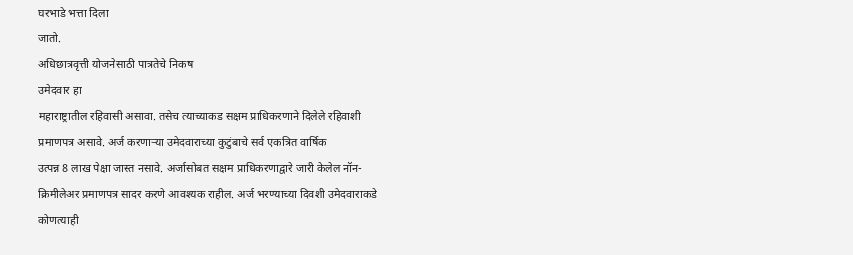घरभाडे भत्ता दिला
जातो.
अधिछात्रवृत्ती योजनेसाठी पात्रतेचे निकष
उमेदवार हा
महाराष्ट्रातील रहिवासी असावा. तसेच त्याच्याकड सक्षम प्राधिकरणाने दिलेले रहिवाशी
प्रमाणपत्र असावे. अर्ज करणाऱ्या उमेदवाराच्या कुटुंबाचे सर्व एकत्रित वार्षिक
उत्पन्न 8 लाख पेक्षा जास्त नसावे. अर्जासोबत सक्षम प्राधिकरणाद्वारे जारी केलेल नॉन-
क्रिमीलेअर प्रमाणपत्र सादर करणे आवश्यक राहील. अर्ज भरण्याच्या दिवशी उमेदवाराकडे
कोणत्याही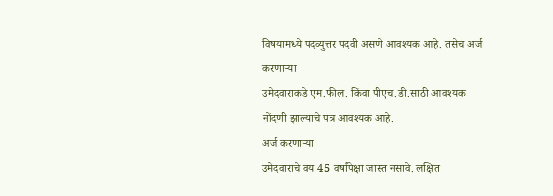विषयामध्ये पदव्युत्तर पदवी असणे आवश्यक आहे. तसेच अर्ज करणाऱ्या
उमेदवाराकडे एम.फील. किंवा पीएच.डी.साठी आवश्यक नोंदणी झाल्याचे पत्र आवश्यक आहे.
अर्ज करणाऱ्या
उमेदवाराचे वय 45 वर्षांपेक्षा जास्त नसावे. लक्षित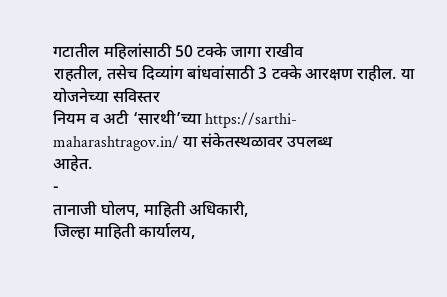गटातील महिलांसाठी 50 टक्के जागा राखीव
राहतील, तसेच दिव्यांग बांधवांसाठी 3 टक्के आरक्षण राहील. या योजनेच्या सविस्तर
नियम व अटी ‘सारथी’च्या https://sarthi-maharashtragov.in/ या संकेतस्थळावर उपलब्ध
आहेत.
-
तानाजी घोलप, माहिती अधिकारी,
जिल्हा माहिती कार्यालय,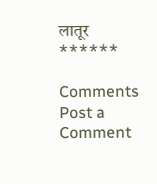लातूर
******

Comments
Post a Comment